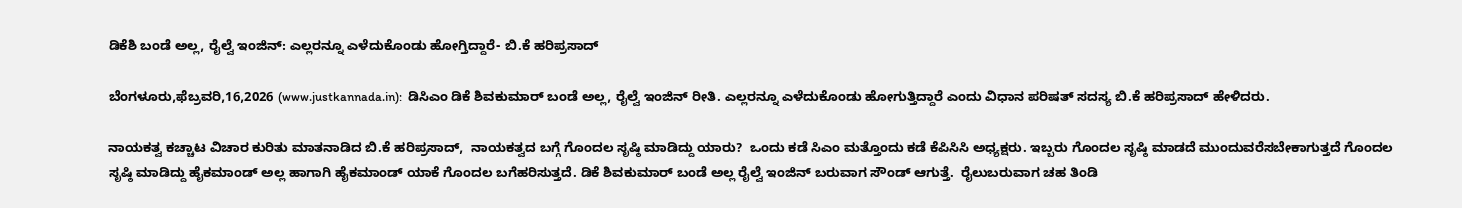ಡಿಕೆಶಿ ಬಂಡೆ ಅಲ್ಲ, ರೈಲ್ವೆ ಇಂಜಿನ್: ಎಲ್ಲರನ್ನೂ ಎಳೆದುಕೊಂಡು ಹೋಗ್ತಿದ್ದಾರೆ- ಬಿ.ಕೆ ಹರಿಪ್ರಸಾದ್

ಬೆಂಗಳೂರು,ಫೆಬ್ರವರಿ,16,2026 (www.justkannada.in):  ಡಿಸಿಎಂ ಡಿಕೆ ಶಿವಕುಮಾರ್ ಬಂಡೆ ಅಲ್ಲ, ರೈಲ್ವೆ ಇಂಜಿನ್ ರೀತಿ. ಎಲ್ಲರನ್ನೂ ಎಳೆದುಕೊಂಡು ಹೋಗುತ್ತಿದ್ದಾರೆ ಎಂದು ವಿಧಾನ ಪರಿಷತ್ ಸದಸ್ಯ ಬಿ.ಕೆ ಹರಿಪ್ರಸಾದ್ ಹೇಳಿದರು.

ನಾಯಕತ್ವ ಕಚ್ಚಾಟ ವಿಚಾರ ಕುರಿತು ಮಾತನಾಡಿದ ಬಿ.ಕೆ ಹರಿಪ್ರಸಾದ್,  ನಾಯಕತ್ವದ ಬಗ್ಗೆ ಗೊಂದಲ ಸೃಷ್ಠಿ ಮಾಡಿದ್ದು ಯಾರು?  ಒಂದು ಕಡೆ ಸಿಎಂ ಮತ್ತೊಂದು ಕಡೆ ಕೆಪಿಸಿಸಿ ಅಧ್ಯಕ್ಷರು. ಇಬ್ಬರು ಗೊಂದಲ ಸೃಷ್ಠಿ ಮಾಡದೆ ಮುಂದುವರೆಸಬೇಕಾಗುತ್ತದೆ ಗೊಂದಲ ಸೃಷ್ಠಿ ಮಾಡಿದ್ದು ಹೈಕಮಾಂಡ್ ಅಲ್ಲ ಹಾಗಾಗಿ ಹೈಕಮಾಂಡ್ ಯಾಕೆ ಗೊಂದಲ ಬಗೆಹರಿಸುತ್ತದೆ. ಡಿಕೆ ಶಿವಕುಮಾರ್ ಬಂಡೆ ಅಲ್ಲ ರೈಲ್ವೆ ಇಂಜಿನ್ ಬರುವಾಗ ಸೌಂಡ್ ಆಗುತ್ತೆ.  ರೈಲುಬರುವಾಗ ಚಹ ತಿಂಡಿ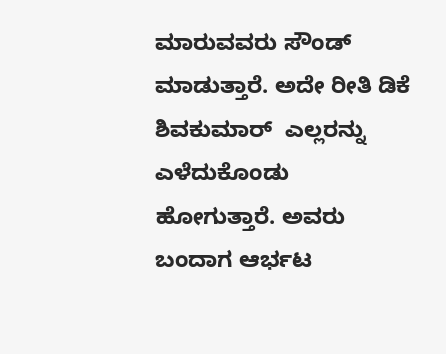ಮಾರುವವರು ಸೌಂಡ್ ಮಾಡುತ್ತಾರೆ. ಅದೇ ರೀತಿ ಡಿಕೆ ಶಿವಕುಮಾರ್  ಎಲ್ಲರನ್ನು ಎಳೆದುಕೊಂಡು ಹೋಗುತ್ತಾರೆ. ಅವರು ಬಂದಾಗ ಆರ್ಭಟ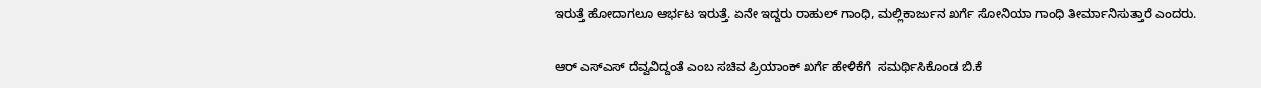ಇರುತ್ತೆ ಹೋದಾಗಲೂ ಆರ್ಭಟ ಇರುತ್ತೆ. ಏನೇ ಇದ್ದರು ರಾಹುಲ್ ಗಾಂಧಿ, ಮಲ್ಲಿಕಾರ್ಜುನ ಖರ್ಗೆ ಸೋನಿಯಾ ಗಾಂಧಿ ತೀರ್ಮಾನಿಸುತ್ತಾರೆ ಎಂದರು.

ಆರ್ ಎಸ್ಎಸ್ ದೆವ್ವವಿದ್ದಂತೆ ಎಂಬ ಸಚಿವ ಪ್ರಿಯಾಂಕ್ ಖರ್ಗೆ ಹೇಳಿಕೆಗೆ  ಸಮರ್ಥಿಸಿಕೊಂಡ ಬಿ.ಕೆ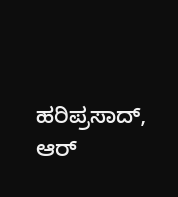ಹರಿಪ್ರಸಾದ್,  ಆರ್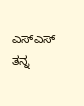ಎಸ್ಎಸ್ ತನ್ನ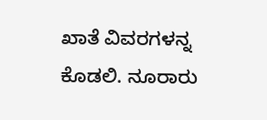ಖಾತೆ ವಿವರಗಳನ್ನ ಕೊಡಲಿ. ನೂರಾರು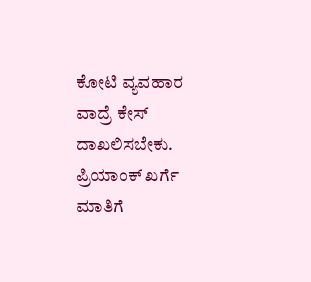ಕೋಟಿ ವ್ಯವಹಾರ ವಾದ್ರೆ ಕೇಸ್ ದಾಖಲಿಸಬೇಕು. ಪ್ರಿಯಾಂಕ್ ಖರ್ಗೆ ಮಾತಿಗೆ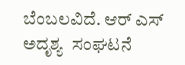ಬೆಂಬಲವಿದೆ. ಆರ್ ಎಸ್ ಅದೃಶ್ಯ  ಸಂಘಟನೆ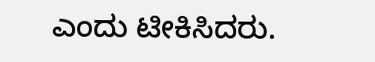ಎಂದು ಟೀಕಿಸಿದರು.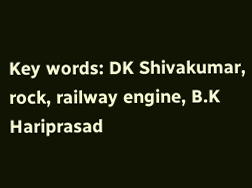Key words: DK Shivakumar, rock, railway engine, B.K Hariprasad